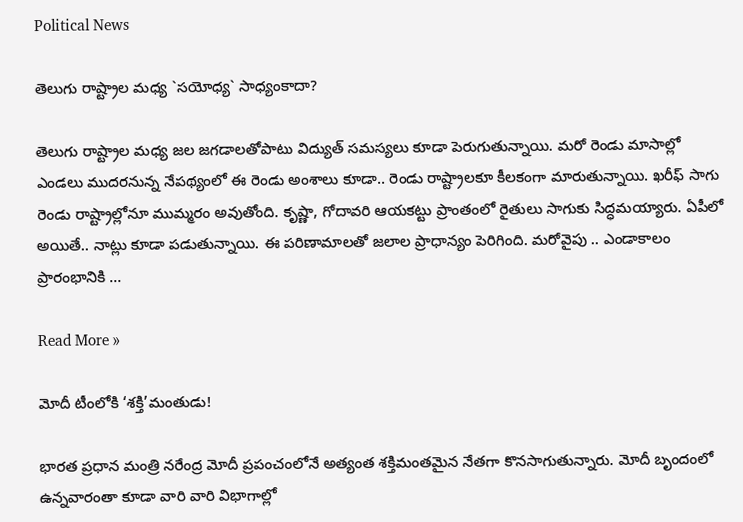Political News

తెలుగు రాష్ట్రాల మ‌ధ్య `స‌యోధ్య` సాధ్యంకాదా?

తెలుగు రాష్ట్రాల మ‌ధ్య జ‌ల జ‌గ‌డాల‌తోపాటు విద్యుత్ స‌మ‌స్య‌లు కూడా పెరుగుతున్నాయి. మ‌రో రెండు మాసాల్లో ఎండ‌లు ముద‌ర‌నున్న నేప‌థ్యంలో ఈ రెండు అంశాలు కూడా.. రెండు రాష్ట్రాల‌కూ కీల‌కంగా మారుతున్నాయి. ఖ‌రీఫ్ సాగు రెండు రాష్ట్రాల్లోనూ ముమ్మ‌రం అవుతోంది. కృష్ణా, గోదావ‌రి ఆయ‌క‌ట్టు ప్రాంతంలో రైతులు సాగుకు సిద్ధ‌మ‌య్యారు. ఏపీలో అయితే.. నాట్లు కూడా ప‌డుతున్నాయి. ఈ ప‌రిణామాల‌తో జ‌లాల ప్రాధాన్యం పెరిగింది. మ‌రోవైపు .. ఎండాకాలం ప్రారంభానికి …

Read More »

మోదీ టీంలోకి ‘శక్తి’మంతుడు!

భారత ప్రధాన మంత్రి నరేంద్ర మోదీ ప్రపంచంలోనే అత్యంత శక్తిమంతమైన నేతగా కొనసాగుతున్నారు. మోదీ బృందంలో ఉన్నవారంతా కూడా వారి వారి విభాగాల్లో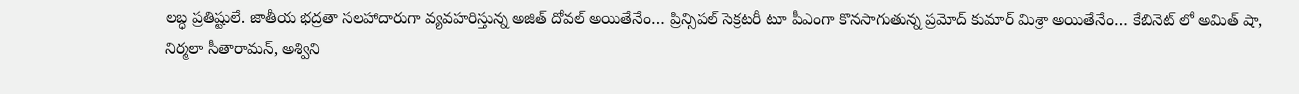లబ్ధ ప్రతిష్టులే. జాతీయ భద్రతా సలహాదారుగా వ్యవహరిస్తున్న అజిత్ దోవల్ అయితేనేం… ప్రిన్సిపల్ సెక్రటరీ టూ పీఎంగా కొనసాగుతున్న ప్రమోద్ కుమార్ మిశ్రా అయితేనేం… కేబినెట్ లో అమిత్ షా, నిర్మలా సీతారామన్, అశ్విని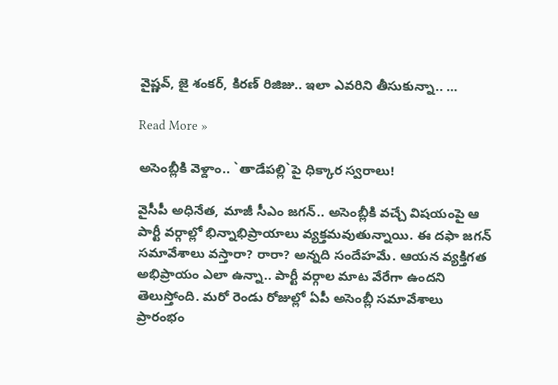వైష్ణవ్, జై శంకర్, కిరణ్ రిజిజు.. ఇలా ఎవరిని తీసుకున్నా.. …

Read More »

అసెంబ్లీకి వెళ్దాం.. `తాడేప‌ల్లి`పై ధిక్కార స్వ‌రాలు!

వైసీపీ అధినేత‌, మాజీ సీఎం జ‌గ‌న్.. అసెంబ్లీకి వ‌చ్చే విష‌యంపై ఆ పార్టీ వ‌ర్గాల్లో భిన్నాభిప్రాయాలు వ్య‌క్త‌మ‌వుతున్నాయి. ఈ ద‌ఫా జ‌గ‌న్ స‌మావేశాలు వ‌స్తారా? రారా? అన్న‌ది సందేహ‌మే. ఆయ‌న వ్య‌క్తిగ‌త అభిప్రాయం ఎలా ఉన్నా.. పార్టీ వ‌ర్గాల మాట వేరేగా ఉంద‌ని తెలుస్తోంది. మ‌రో రెండు రోజుల్లో ఏపీ అసెంబ్లీ స‌మావేశాలు ప్రారంభం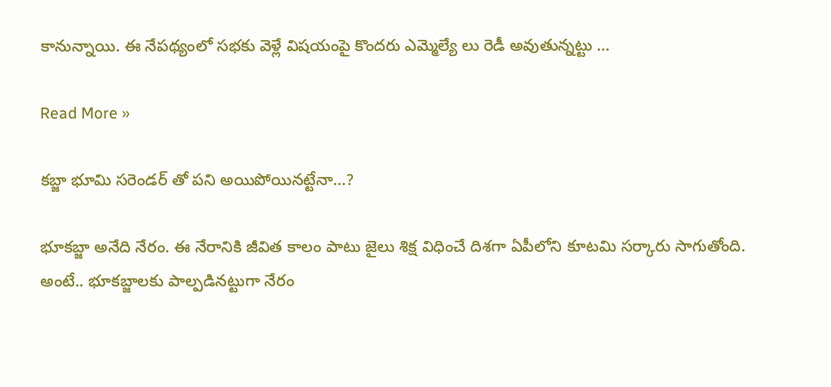కానున్నాయి. ఈ నేప‌థ్యంలో స‌భ‌కు వెళ్లే విష‌యంపై కొంద‌రు ఎమ్మెల్యే లు రెడీ అవుతున్న‌ట్టు …

Read More »

కబ్జా భూమి సరెండర్ తో పని అయిపోయినట్టేనా…?

భూకబ్జా అనేది నేరం. ఈ నేరానికి జీవిత కాలం పాటు జైలు శిక్ష విధించే దిశగా ఏపీలోని కూటమి సర్కారు సాగుతోంది. అంటే.. భూకబ్జాలకు పాల్పడినట్టుగా నేరం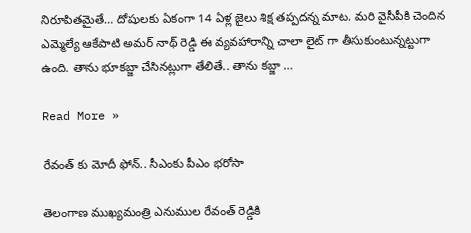నిరూపితమైతే… దోషులకు ఏకంగా 14 ఏళ్ల జైలు శిక్ష తప్పదన్న మాట. మరి వైసీపీకి చెందిన ఎమ్మెల్యే ఆకేపాటి అమర్ నాథ్ రెడ్డి ఈ వ్యవహారాన్ని చాలా లైట్ గా తీసుకుంటున్నట్టుగా ఉంది. తాను భూకబ్జా చేసినట్లుగా తేలితే.. తాను కబ్జా …

Read More »

రేవంత్ కు మోదీ ఫోన్.. సీఎంకు పీఎం భరోసా

తెలంగాణ ముఖ్యమంత్రి ఎనుముల రేవంత్ రెడ్డికి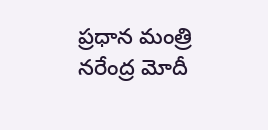ప్రధాన మంత్రి నరేంద్ర మోదీ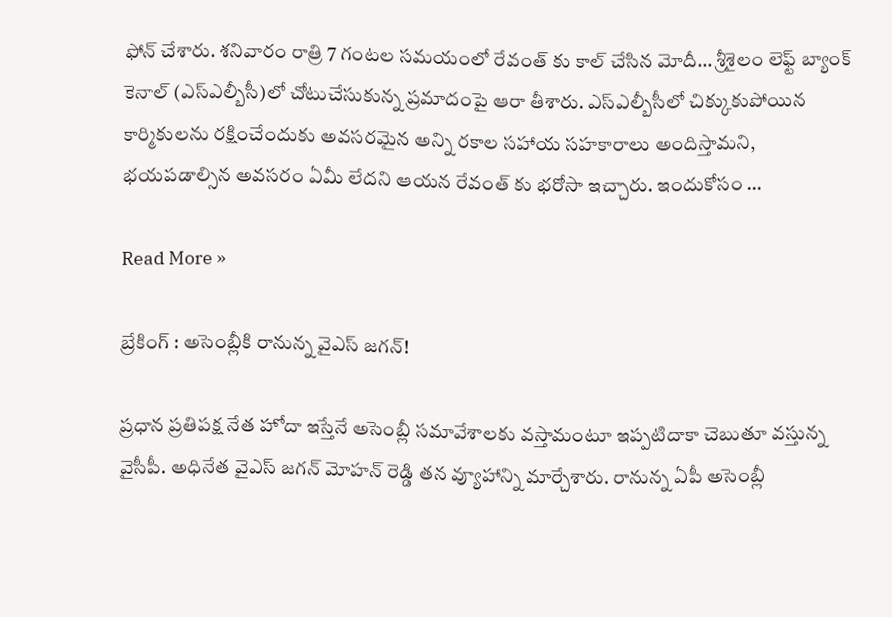ఫోన్ చేశారు. శనివారం రాత్రి 7 గంటల సమయంలో రేవంత్ కు కాల్ చేసిన మోదీ… శ్రీశైలం లెఫ్ట్ బ్యాంక్ కెనాల్ (ఎస్ఎల్బీసీ)లో చోటుచేసుకున్న ప్రమాదంపై ఆరా తీశారు. ఎస్ఎల్బీసీలో చిక్కుకుపోయిన కార్మికులను రక్షించేందుకు అవసరమైన అన్ని రకాల సహాయ సహకారాలు అందిస్తామని, భయపడాల్సిన అవసరం ఏమీ లేదని ఆయన రేవంత్ కు భరోసా ఇచ్చారు. ఇందుకోసం …

Read More »

బ్రేకింగ్ : అసెంబ్లీకి రానున్న వైఎస్ జగన్!

ప్రధాన ప్రతిపక్ష నేత హోదా ఇస్తేనే అసెంబ్లీ సమావేశాలకు వస్తామంటూ ఇప్పటిదాకా చెబుతూ వస్తున్న వైసీపీ. అధినేత వైఎస్ జగన్ మోహన్ రెడ్డి తన వ్యూహాన్ని మార్చేశారు. రానున్న ఏపీ అసెంబ్లీ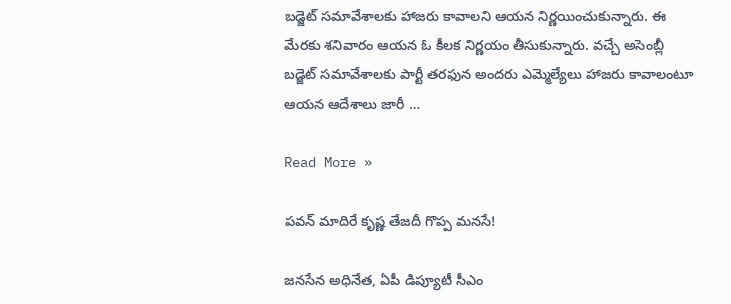బడ్జెట్ సమావేశాలకు హాజరు కావాలని ఆయన నిర్ణయించుకున్నారు. ఈ మేరకు శనివారం ఆయన ఓ కీలక నిర్ణయం తీసుకున్నారు. వచ్చే అసెంబ్లీ బడ్జెట్ సమావేశాలకు పార్టీ తరఫున అందరు ఎమ్మెల్యేలు హాజరు కావాలంటూ ఆయన ఆదేశాలు జారీ …

Read More »

పవన్ మాదిరే కృష్ణ తేజదీ గొప్ప మనసే!

జనసేన అధినేత, ఏపీ డిప్యూటీ సీఎం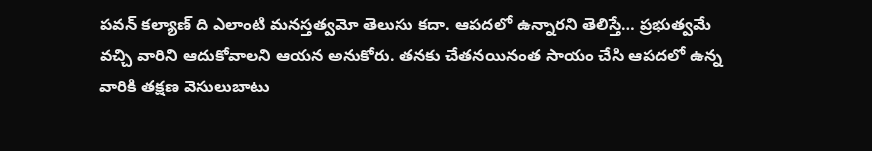పవన్ కల్యాణ్ ది ఎలాంటి మనస్తత్వమో తెలుసు కదా. ఆపదలో ఉన్నారని తెలిస్తే… ప్రభుత్వమే వచ్చి వారిని ఆదుకోవాలని ఆయన అనుకోరు. తనకు చేతనయినంత సాయం చేసి ఆపదలో ఉన్న వారికి తక్షణ వెసులుబాటు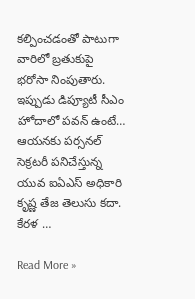కల్పించడంతో పాటుగా వారిలో బ్రతుకుపై భరోసా నింపుతారు. ఇప్పుడు డిప్యూటీ సీఎం హోదాలో పవన్ ఉంటే… ఆయనకు పర్సనల్ సెక్రటరీ పనిచేస్తున్న యువ ఐఏఎస్ అధికారి కృష్ణ తేజ తెలుసు కదా. కేరళ …

Read More »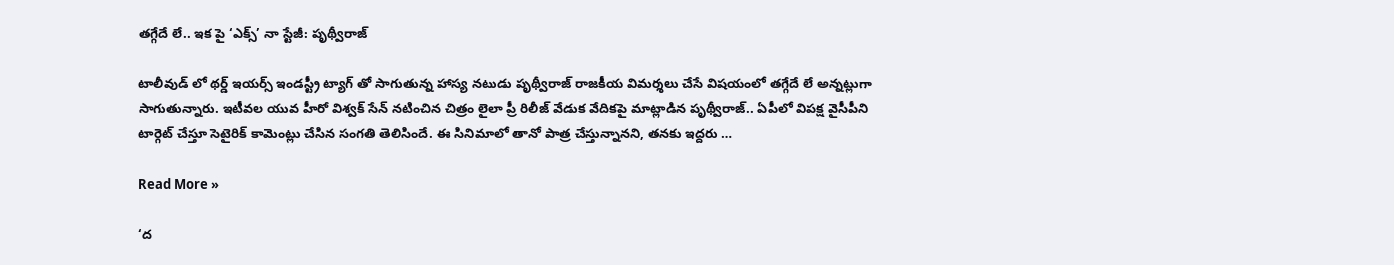తగ్గేదే లే.. ఇక పై ‘ఎక్స్’ నా స్టేజీ: పృథ్వీరాజ్

టాలీవుడ్ లో థర్డ్ ఇయర్స్ ఇండస్ట్రీ ట్యాగ్ తో సాగుతున్న హాస్య నటుడు పృథ్వీరాజ్ రాజకీయ విమర్శలు చేసే విషయంలో తగ్గేదే లే అన్నట్లుగా సాగుతున్నారు. ఇటీవల యువ హీరో విశ్వక్ సేన్ నటించిన చిత్రం లైలా ప్రీ రిలీజ్ వేడుక వేదికపై మాట్లాడిన పృథ్వీరాజ్.. ఏపీలో విపక్ష వైసీపీని టార్గెట్ చేస్తూ సెటైరిక్ కామెంట్లు చేసిన సంగతి తెలిసిందే. ఈ సినిమాలో తానో పాత్ర చేస్తున్నానని, తనకు ఇద్దరు …

Read More »

‘ద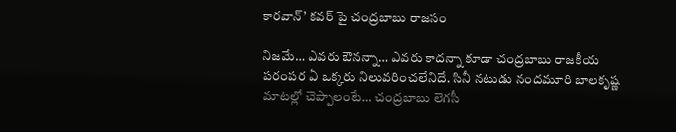కారవాన్’ కవర్ పై చంద్రబాబు రాజసం

నిజమే… ఎవరు ఔనన్నా… ఎవరు కాదన్నా కూడా చంద్రబాబు రాజకీయ పరంపర ఏ ఒక్కరు నిలువరించలేనిదే. సినీ నటుడు నందమూరి బాలకృష్ణ మాటల్లో చెప్పాలంటే… చంద్రబాబు లెగసీ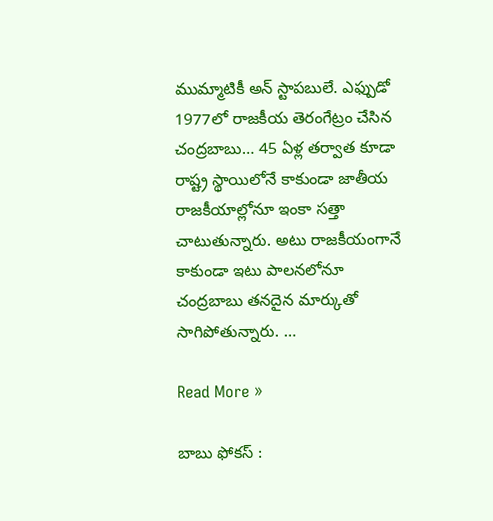ముమ్మాటికీ అన్ స్టాపబులే. ఎఫ్పుడో 1977లో రాజకీయ తెరంగేట్రం చేసిన చంద్రబాబు… 45 ఏళ్ల తర్వాత కూడా రాష్ట్ర స్థాయిలోనే కాకుండా జాతీయ రాజకీయాల్లోనూ ఇంకా సత్తా చాటుతున్నారు. అటు రాజకీయంగానే కాకుండా ఇటు పాలనలోనూ చంద్రబాబు తనదైన మార్కుతో సాగిపోతున్నారు. …

Read More »

బాబు ఫోక‌స్ :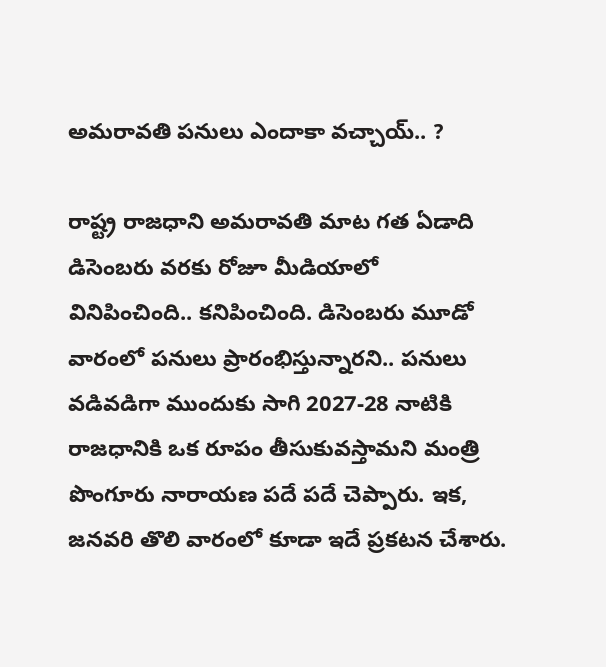అమ‌రావ‌తి ప‌నులు ఎందాకా వ‌చ్చాయ్‌.. ?

రాష్ట్ర రాజ‌ధాని అమ‌రావ‌తి మాట గ‌త ఏడాది డిసెంబ‌రు వ‌ర‌కు రోజూ మీడియాలో వినిపించింది.. క‌నిపించింది. డిసెంబ‌రు మూడో వారంలో ప‌నులు ప్రారంభిస్తున్నార‌ని.. ప‌నులు వ‌డివ‌డిగా ముందుకు సాగి 2027-28 నాటికి రాజ‌ధానికి ఒక రూపం తీసుకువ‌స్తామ‌ని మంత్రి పొంగూరు నారాయ‌ణ ప‌దే ప‌దే చెప్పారు. ఇక‌, జ‌న‌వ‌రి తొలి వారంలో కూడా ఇదే ప్ర‌క‌ట‌న చేశారు.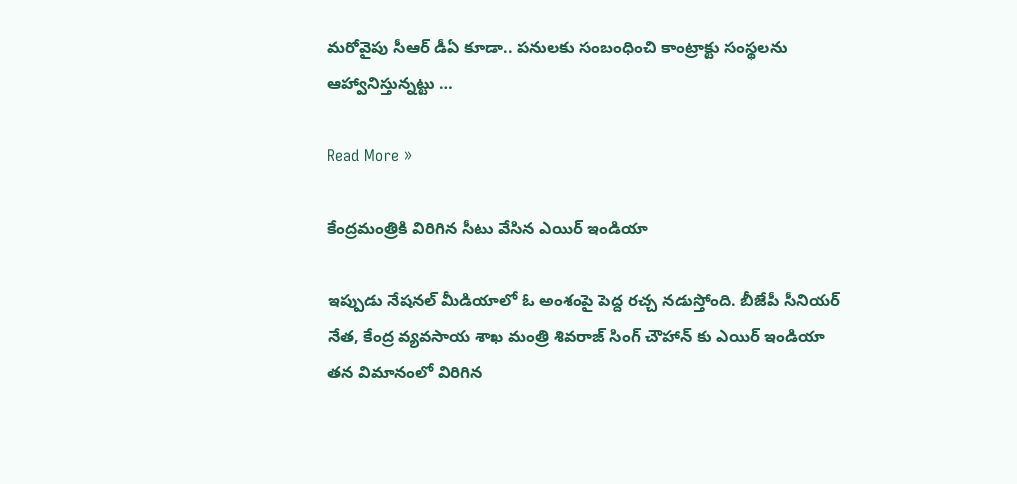మ‌రోవైపు సీఆర్ డీఏ కూడా.. ప‌నుల‌కు సంబంధించి కాంట్రాక్టు సంస్థ‌ల‌ను ఆహ్వానిస్తున్న‌ట్టు …

Read More »

కేంద్రమంత్రికి విరిగిన సీటు వేసిన ఎయిర్ ఇండియా

ఇప్పుడు నేషనల్ మీడియాలో ఓ అంశంపై పెద్ద రచ్చ నడుస్తోంది. బీజేపీ సీనియర్ నేత, కేంద్ర వ్యవసాయ శాఖ మంత్రి శివరాజ్ సింగ్ చౌహాన్ కు ఎయిర్ ఇండియా తన విమానంలో విరిగిన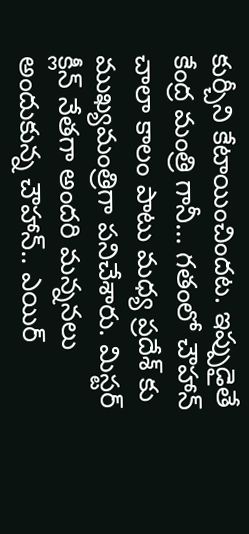కుర్చీని కేటాయించిందట. ఇప్పుడైతే కేంద్ర మంత్రి గానీ… గతంలో చౌహాన్ చాలా కాలం పాటు మధ్య ప్రదేశ్ కు ముఖ్యమంత్రిగా పనిచేశారు. మిస్టర్ క్లీన్ నేతగా అందరి మన్ననలు అందుకున్న చౌహాన్.. ఎయిర్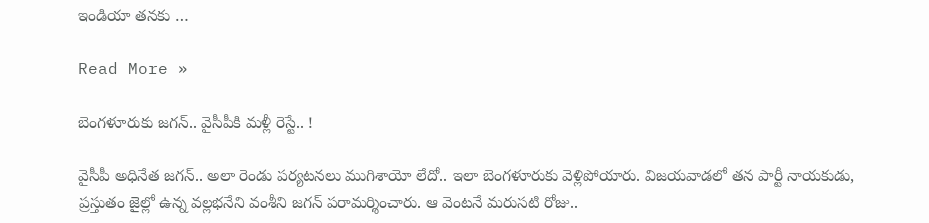ఇండియా తనకు …

Read More »

బెంగ‌ళూరుకు జ‌గ‌న్‌.. వైసీపీకి మ‌ళ్లీ రెస్టే.. !

వైసీపీ అధినేత జ‌గ‌న్‌.. అలా రెండు ప‌ర్య‌ట‌న‌లు ముగిశాయో లేదో.. ఇలా బెంగ‌ళూరుకు వెళ్లిపోయారు. విజ‌య‌వాడ‌లో త‌న పార్టీ నాయ‌కుడు, ప్ర‌స్తుతం జైల్లో ఉన్న వ‌ల్ల‌భ‌నేని వంశీని జ‌గ‌న్ ప‌రామ‌ర్శించారు. ఆ వెంట‌నే మ‌రుస‌టి రోజు..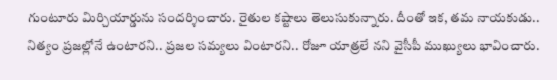గుంటూరు మిర్చియార్డును సంద‌ర్శించారు. రైతుల క‌ష్టాలు తెలుసుకున్నారు. దీంతో ఇక‌, త‌మ నాయ‌కుడు.. నిత్యం ప్ర‌జ‌ల్లోనే ఉంటార‌ని.. ప్ర‌జ‌ల స‌మ్య‌లు వింటార‌ని.. రోజూ యాత్ర‌లే నని వైసీపీ ముఖ్యులు భావించారు.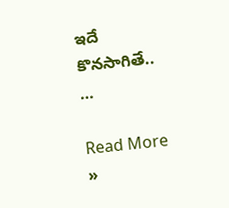ఇదే కొన‌సాగితే.. …

Read More »